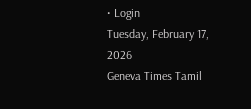• Login
Tuesday, February 17, 2026
Geneva Times Tamil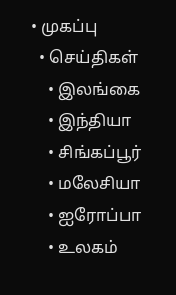• முகப்பு
  • செய்திகள்
    • இலங்கை
    • இந்தியா
    • சிங்கப்பூர்
    • மலேசியா
    • ஐரோப்பா
    • உலகம்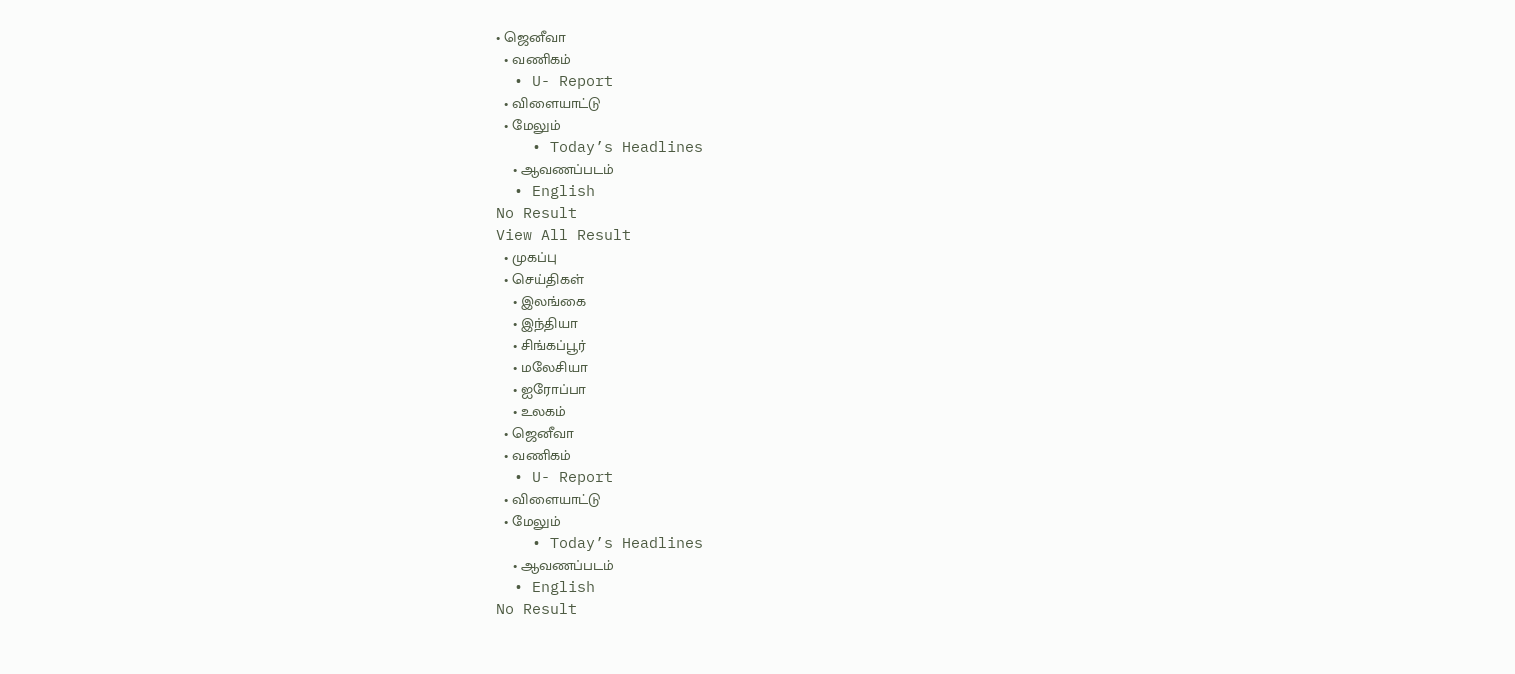• ஜெனீவா
  • வணிகம்
  • U- Report
  • விளையாட்டு
  • மேலும்
    • Today’s Headlines
    • ஆவணப்படம்
  • English
No Result
View All Result
  • முகப்பு
  • செய்திகள்
    • இலங்கை
    • இந்தியா
    • சிங்கப்பூர்
    • மலேசியா
    • ஐரோப்பா
    • உலகம்
  • ஜெனீவா
  • வணிகம்
  • U- Report
  • விளையாட்டு
  • மேலும்
    • Today’s Headlines
    • ஆவணப்படம்
  • English
No Result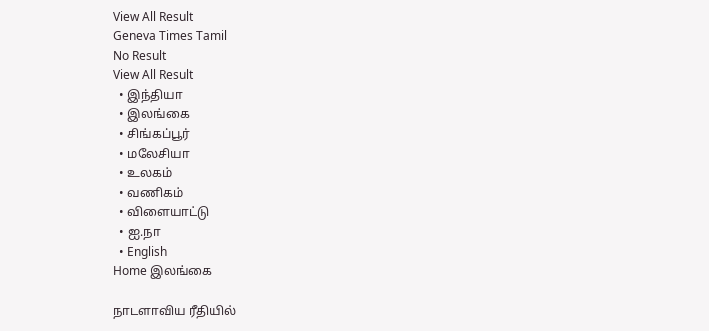View All Result
Geneva Times Tamil
No Result
View All Result
  • இந்தியா
  • இலங்கை
  • சிங்கப்பூர்
  • மலேசியா
  • உலகம்
  • வணிகம்
  • விளையாட்டு
  • ஐ.நா
  • English
Home இலங்கை

நாடளாவிய ரீதியில்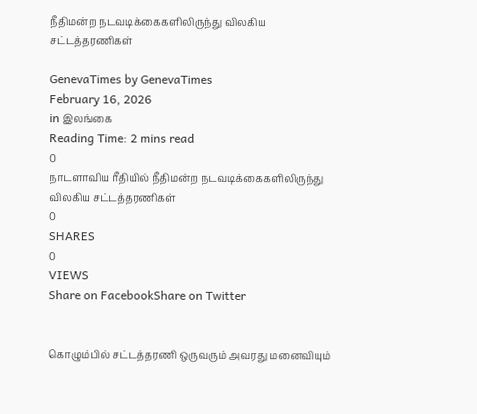நீதிமன்ற நடவடிக்கைகளிலிருந்து விலகிய சட்டத்தரணிகள்

GenevaTimes by GenevaTimes
February 16, 2026
in இலங்கை
Reading Time: 2 mins read
0
நாடளாவிய ரீதியில் நீதிமன்ற நடவடிக்கைகளிலிருந்து விலகிய சட்டத்தரணிகள்
0
SHARES
0
VIEWS
Share on FacebookShare on Twitter


கொழும்பில் சட்டத்தரணி ஒருவரும் அவரது மனைவியும்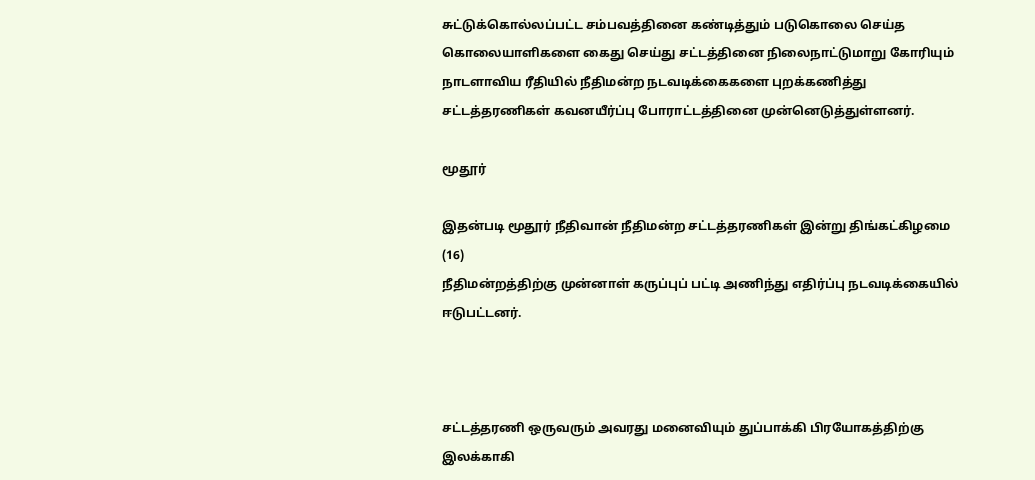சுட்டுக்கொல்லப்பட்ட சம்பவத்தினை கண்டித்தும் படுகொலை செய்த கொலையாளிகளை கைது செய்து சட்டத்தினை நிலைநாட்டுமாறு கோரியும் நாடளாவிய ரீதியில் நீதிமன்ற நடவடிக்கைகளை புறக்கணித்து சட்டத்தரணிகள் கவனயீர்ப்பு போராட்டத்தினை முன்னெடுத்துள்ளனர்.

மூதூர்

இதன்படி மூதூர் நீதிவான் நீதிமன்ற சட்டத்தரணிகள் இன்று திங்கட்கிழமை (16)
நீதிமன்றத்திற்கு முன்னாள் கருப்புப் பட்டி அணிந்து எதிர்ப்பு நடவடிக்கையில்
ஈடுபட்டனர்.



சட்டத்தரணி ஒருவரும் அவரது மனைவியும் துப்பாக்கி பிரயோகத்திற்கு இலக்காகி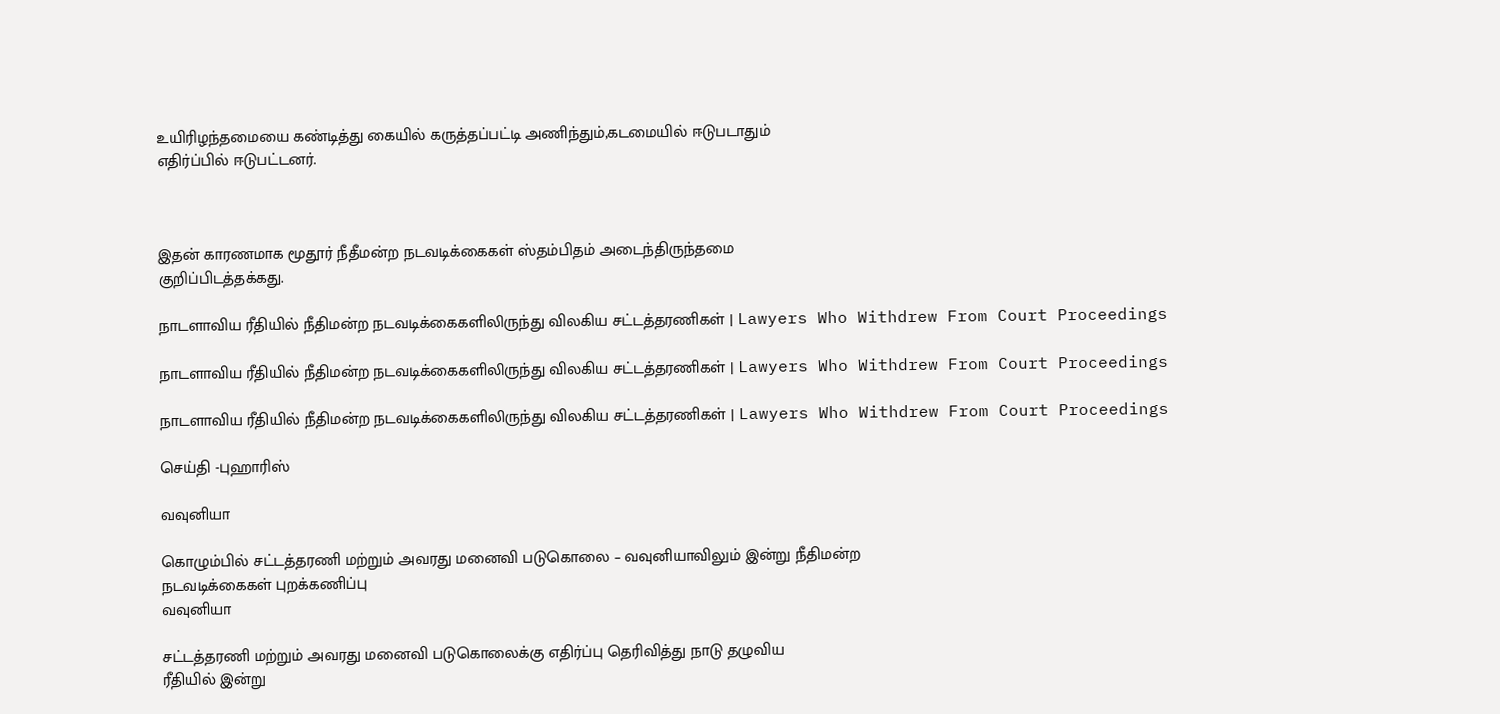உயிரிழந்தமையை கண்டித்து கையில் கருத்தப்பட்டி அணிந்தும்,கடமையில் ஈடுபடாதும்
எதிர்ப்பில் ஈடுபட்டனர்.



இதன் காரணமாக மூதூர் நீதீமன்ற நடவடிக்கைகள் ஸ்தம்பிதம் அடைந்திருந்தமை
குறிப்பிடத்தக்கது.

நாடளாவிய ரீதியில் நீதிமன்ற நடவடிக்கைகளிலிருந்து விலகிய சட்டத்தரணிகள் | Lawyers Who Withdrew From Court Proceedings

நாடளாவிய ரீதியில் நீதிமன்ற நடவடிக்கைகளிலிருந்து விலகிய சட்டத்தரணிகள் | Lawyers Who Withdrew From Court Proceedings

நாடளாவிய ரீதியில் நீதிமன்ற நடவடிக்கைகளிலிருந்து விலகிய சட்டத்தரணிகள் | Lawyers Who Withdrew From Court Proceedings

செய்தி -புஹாரிஸ்

வவுனியா

கொழும்பில் சட்டத்தரணி மற்றும் அவரது மனைவி படுகொலை – வவுனியாவிலும் இன்று நீதிமன்ற
நடவடிக்கைகள் புறக்கணிப்பு
வவுனியா

சட்டத்தரணி மற்றும் அவரது மனைவி படுகொலைக்கு எதிர்ப்பு தெரிவித்து நாடு தழுவிய
ரீதியில் இன்று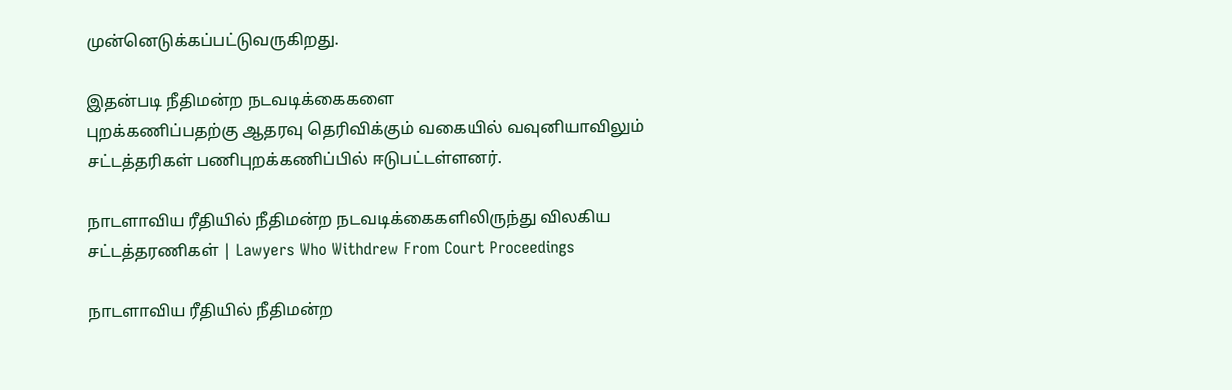முன்னெடுக்கப்பட்டுவருகிறது.

இதன்படி நீதிமன்ற நடவடிக்கைகளை
புறக்கணிப்பதற்கு ஆதரவு தெரிவிக்கும் வகையில் வவுனியாவிலும் சட்டத்தரிகள் பணிபுறக்கணிப்பில் ஈடுபட்டள்ளனர்.

நாடளாவிய ரீதியில் நீதிமன்ற நடவடிக்கைகளிலிருந்து விலகிய சட்டத்தரணிகள் | Lawyers Who Withdrew From Court Proceedings

நாடளாவிய ரீதியில் நீதிமன்ற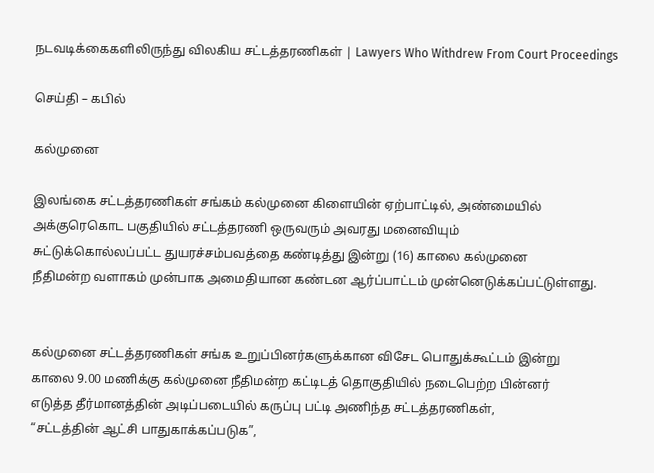நடவடிக்கைகளிலிருந்து விலகிய சட்டத்தரணிகள் | Lawyers Who Withdrew From Court Proceedings

செய்தி – கபில்

கல்முனை

இலங்கை சட்டத்தரணிகள் சங்கம் கல்முனை கிளையின் ஏற்பாட்டில், அண்மையில்
அக்குரெகொட பகுதியில் சட்டத்தரணி ஒருவரும் அவரது மனைவியும்
சுட்டுக்கொல்லப்பட்ட துயரச்சம்பவத்தை கண்டித்து இன்று (16) காலை கல்முனை
நீதிமன்ற வளாகம் முன்பாக அமைதியான கண்டன ஆர்ப்பாட்டம் முன்னெடுக்கப்பட்டுள்ளது.


கல்முனை சட்டத்தரணிகள் சங்க உறுப்பினர்களுக்கான விசேட பொதுக்கூட்டம் இன்று
காலை 9.00 மணிக்கு கல்முனை நீதிமன்ற கட்டிடத் தொகுதியில் நடைபெற்ற பின்னர்
எடுத்த தீர்மானத்தின் அடிப்படையில் கருப்பு பட்டி அணிந்த சட்டத்தரணிகள்,
“சட்டத்தின் ஆட்சி பாதுகாக்கப்படுக”,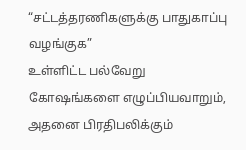“சட்டத்தரணிகளுக்கு பாதுகாப்பு வழங்குக”
உள்ளிட்ட பல்வேறு கோஷங்களை எழுப்பியவாறும், அதனை பிரதிபலிக்கும்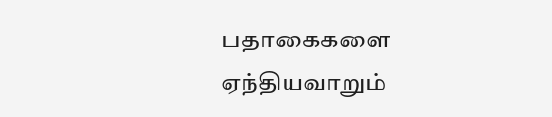பதாகைகளை
ஏந்தியவாறும்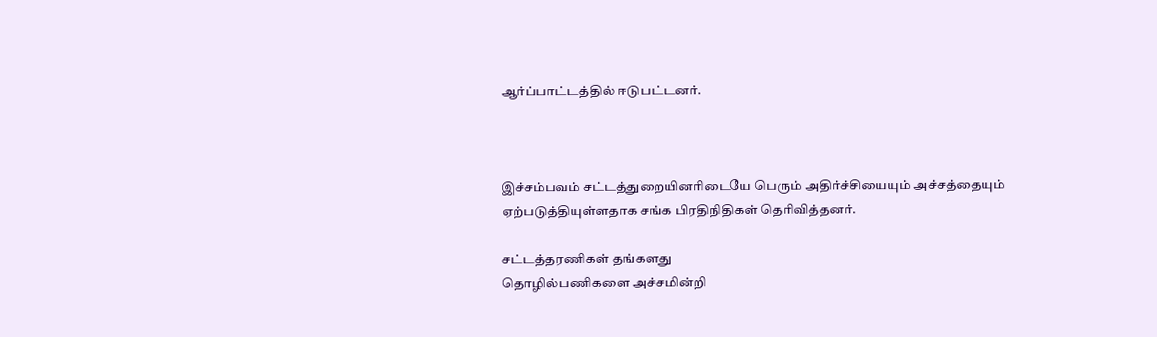ஆர்ப்பாட்டத்தில் ஈடுபட்டனர்.



இச்சம்பவம் சட்டத்துறையினரிடையே பெரும் அதிர்ச்சியையும் அச்சத்தையும்
ஏற்படுத்தியுள்ளதாக சங்க பிரதிநிதிகள் தெரிவித்தனர்.

சட்டத்தரணிகள் தங்களது
தொழில்பணிகளை அச்சமின்றி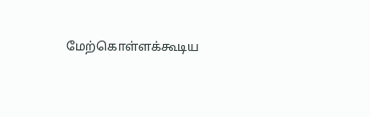மேற்கொள்ளக்கூடிய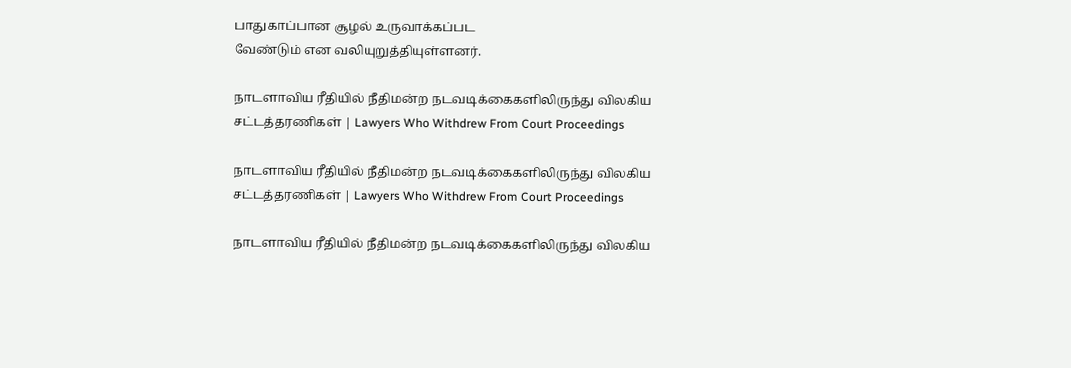பாதுகாப்பான சூழல் உருவாக்கப்பட
வேண்டும் என வலியுறுத்தியுள்ளனர்.

நாடளாவிய ரீதியில் நீதிமன்ற நடவடிக்கைகளிலிருந்து விலகிய சட்டத்தரணிகள் | Lawyers Who Withdrew From Court Proceedings

நாடளாவிய ரீதியில் நீதிமன்ற நடவடிக்கைகளிலிருந்து விலகிய சட்டத்தரணிகள் | Lawyers Who Withdrew From Court Proceedings

நாடளாவிய ரீதியில் நீதிமன்ற நடவடிக்கைகளிலிருந்து விலகிய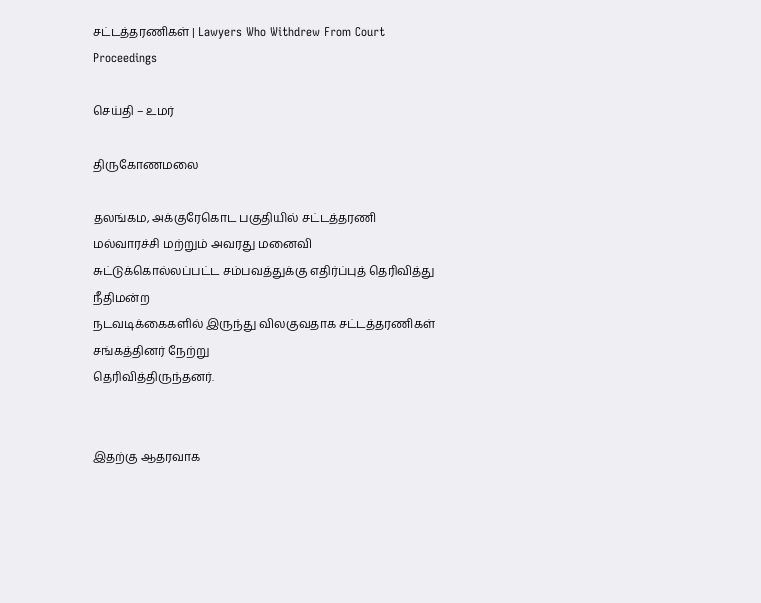சட்டத்தரணிகள் | Lawyers Who Withdrew From Court Proceedings

செய்தி – உமர்

திருகோணமலை

தலங்கம, அக்குரேகொட பகுதியில் சட்டத்தரணி மல்வாரச்சி மற்றும் அவரது மனைவி
சுட்டுக்கொல்லப்பட்ட சம்பவத்துக்கு எதிர்ப்புத் தெரிவித்து நீதிமன்ற
நடவடிக்கைகளில் இருந்து விலகுவதாக சட்டத்தரணிகள் சங்கத்தினர் நேற்று
தெரிவித்திருந்தனர்.


இதற்கு ஆதரவாக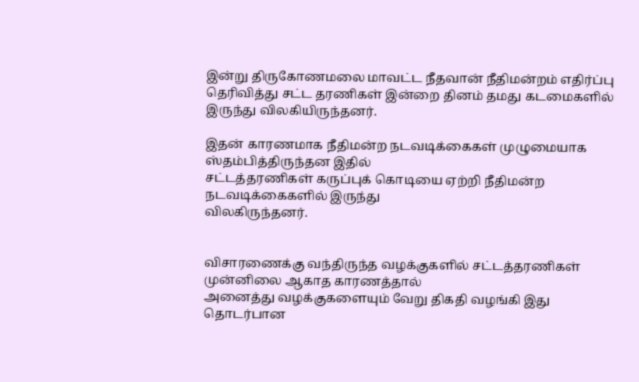இன்று திருகோணமலை மாவட்ட நீதவான் நீதிமன்றம் எதிர்ப்பு
தெரிவித்து சட்ட தரணிகள் இன்றை தினம் தமது கடமைகளில் இருந்து விலகியிருந்தனர்.

இதன் காரணமாக நீதிமன்ற நடவடிக்கைகள் முழுமையாக ஸ்தம்பித்திருந்தன இதில்
சட்டத்தரணிகள் கருப்புக் கொடியை ஏற்றி நீதிமன்ற நடவடிக்கைகளில் இருந்து
விலகிருந்தனர்.


விசாரணைக்கு வந்திருந்த வழக்குகளில் சட்டத்தரணிகள் முன்னிலை ஆகாத காரணத்தால்
அனைத்து வழக்குகளையும் வேறு திகதி வழங்கி இது தொடர்பான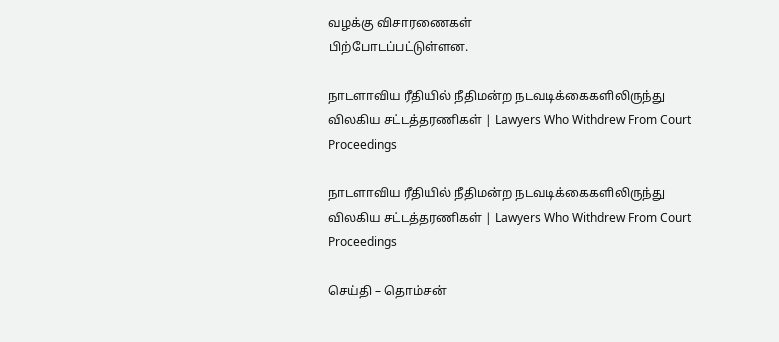வழக்கு விசாரணைகள்
பிற்போடப்பட்டுள்ளன.

நாடளாவிய ரீதியில் நீதிமன்ற நடவடிக்கைகளிலிருந்து விலகிய சட்டத்தரணிகள் | Lawyers Who Withdrew From Court Proceedings

நாடளாவிய ரீதியில் நீதிமன்ற நடவடிக்கைகளிலிருந்து விலகிய சட்டத்தரணிகள் | Lawyers Who Withdrew From Court Proceedings

செய்தி – தொம்சன்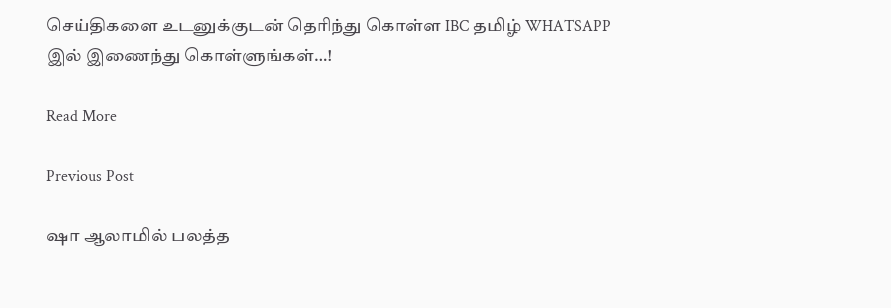செய்திகளை உடனுக்குடன் தெரிந்து கொள்ள IBC தமிழ் WHATSAPP இல் இணைந்து கொள்ளுங்கள்…!

Read More

Previous Post

ஷா ஆலாமில் பலத்த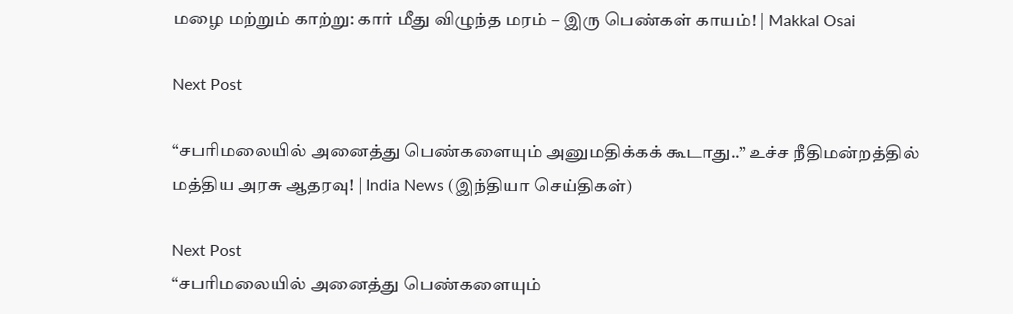மழை மற்றும் காற்று: கார் மீது விழுந்த மரம் – இரு பெண்கள் காயம்! | Makkal Osai

Next Post

“சபரிமலையில் அனைத்து பெண்களையும் அனுமதிக்கக் கூடாது..” உச்ச நீதிமன்றத்தில் மத்திய அரசு ஆதரவு! | India News (இந்தியா செய்திகள்)

Next Post
“சபரிமலையில் அனைத்து பெண்களையும்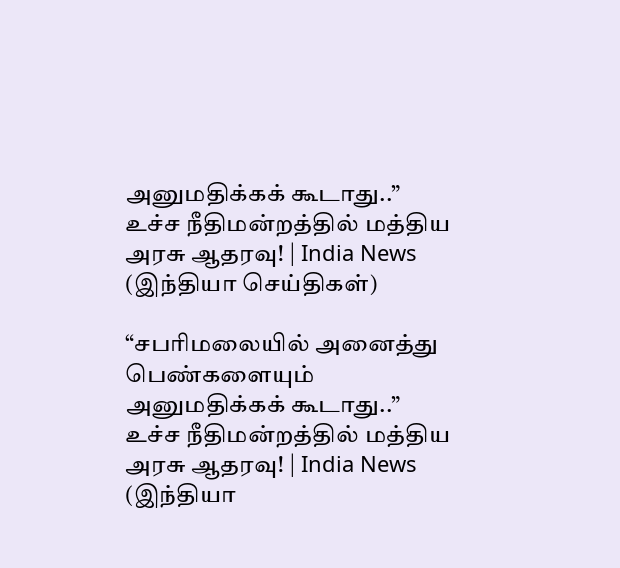அனுமதிக்கக் கூடாது..” உச்ச நீதிமன்றத்தில் மத்திய அரசு ஆதரவு! | India News (இந்தியா செய்திகள்)

“சபரிமலையில் அனைத்து பெண்களையும் அனுமதிக்கக் கூடாது..” உச்ச நீதிமன்றத்தில் மத்திய அரசு ஆதரவு! | India News (இந்தியா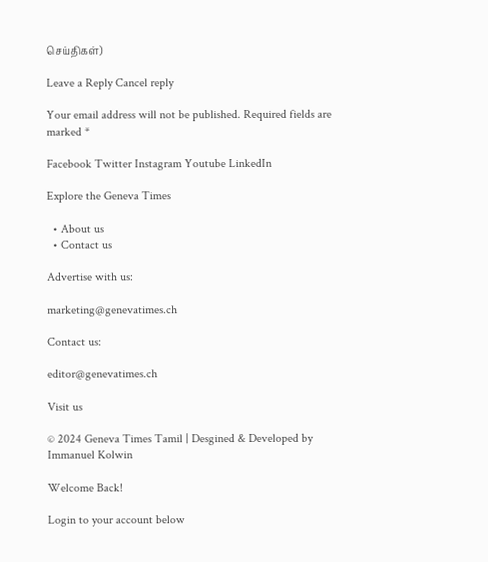செய்திகள்)

Leave a Reply Cancel reply

Your email address will not be published. Required fields are marked *

Facebook Twitter Instagram Youtube LinkedIn

Explore the Geneva Times

  • About us
  • Contact us

Advertise with us:

marketing@genevatimes.ch

Contact us:

editor@genevatimes.ch

Visit us

© 2024 Geneva Times Tamil | Desgined & Developed by Immanuel Kolwin

Welcome Back!

Login to your account below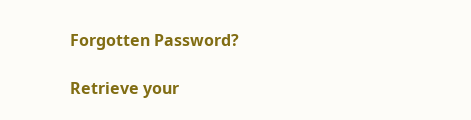Forgotten Password?

Retrieve your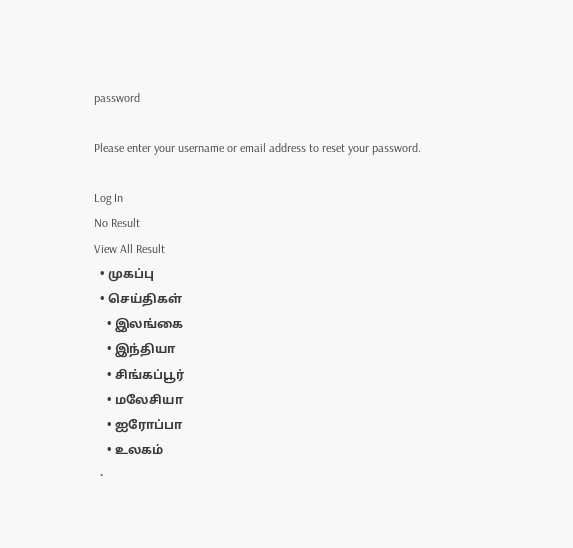password

Please enter your username or email address to reset your password.

Log In
No Result
View All Result
  • முகப்பு
  • செய்திகள்
    • இலங்கை
    • இந்தியா
    • சிங்கப்பூர்
    • மலேசியா
    • ஐரோப்பா
    • உலகம்
  •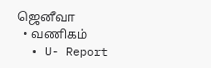ஜெனீவா
  • வணிகம்
  • U- Report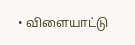• விளையாட்டு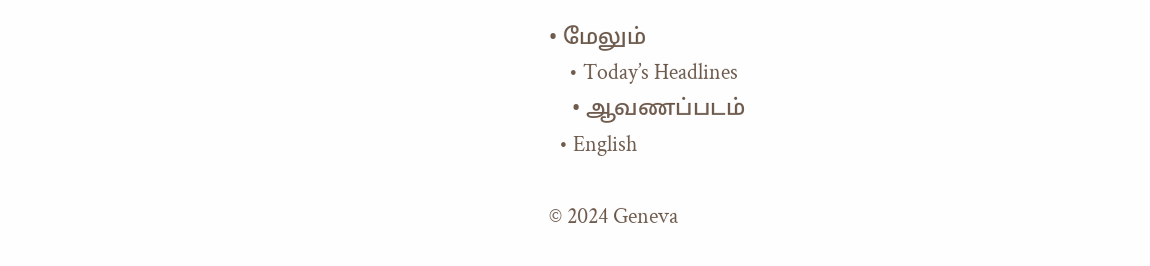• மேலும்
    • Today’s Headlines
    • ஆவணப்படம்
  • English

© 2024 Geneva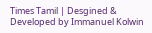Times Tamil | Desgined & Developed by Immanuel Kolwin